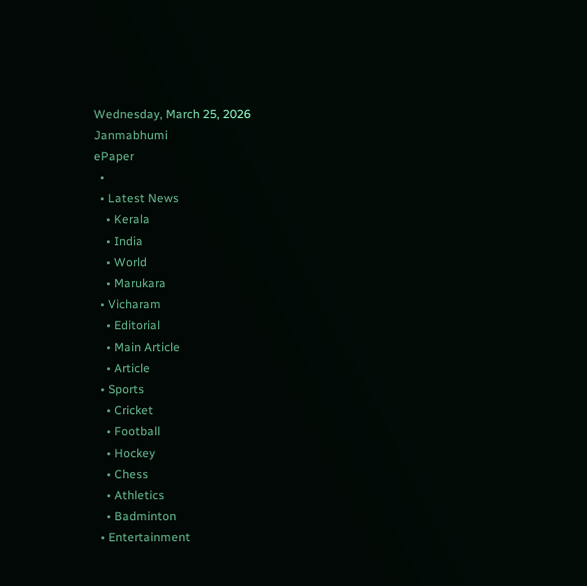Wednesday, March 25, 2026
Janmabhumi
ePaper
  •
  • Latest News
    • Kerala
    • India
    • World
    • Marukara
  • Vicharam
    • Editorial
    • Main Article
    • Article
  • Sports
    • Cricket
    • Football
    • Hockey
    • Chess
    • Athletics
    • Badminton
  • Entertainment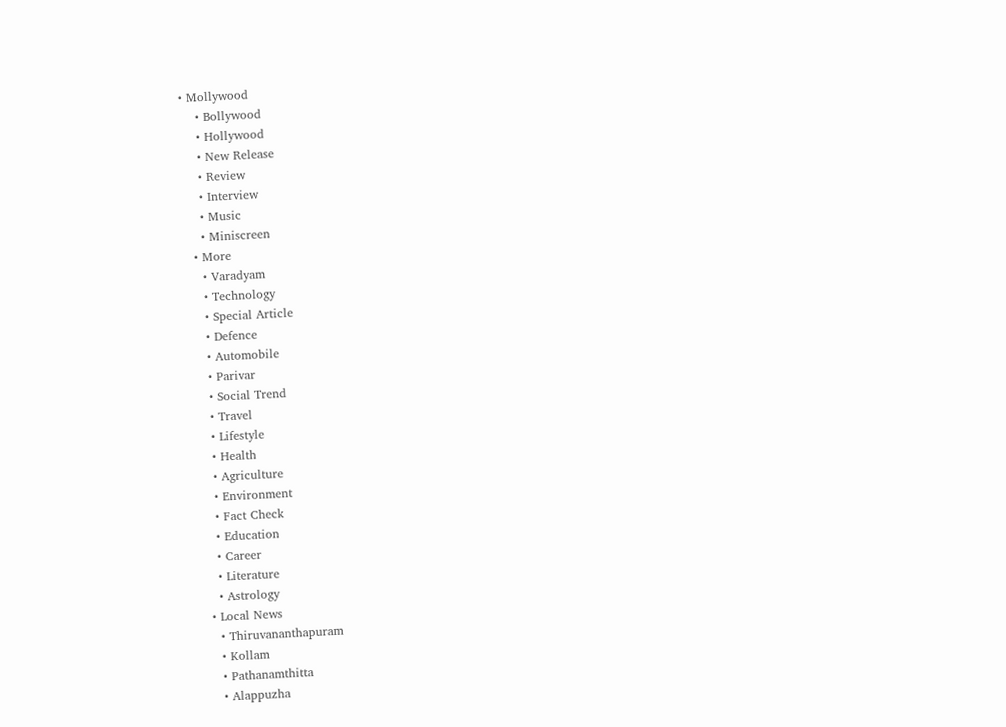• Mollywood
    • Bollywood
    • Hollywood
    • New Release
    • Review
    • Interview
    • Music
    • Miniscreen
  • More
    • Varadyam
    • Technology
    • Special Article
    • Defence
    • Automobile
    • Parivar
    • Social Trend
    • Travel
    • Lifestyle
    • Health
    • Agriculture
    • Environment
    • Fact Check
    • Education
    • Career
    • Literature
    • Astrology
  • Local News
    • Thiruvananthapuram
    • Kollam
    • Pathanamthitta
    • Alappuzha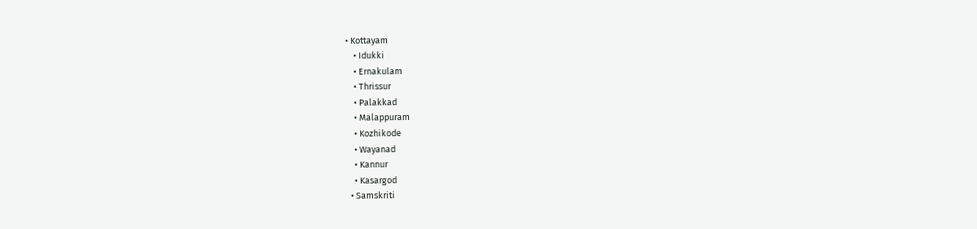• Kottayam
    • Idukki
    • Ernakulam
    • Thrissur
    • Palakkad
    • Malappuram
    • Kozhikode
    • Wayanad
    • Kannur
    • Kasargod
  • Samskriti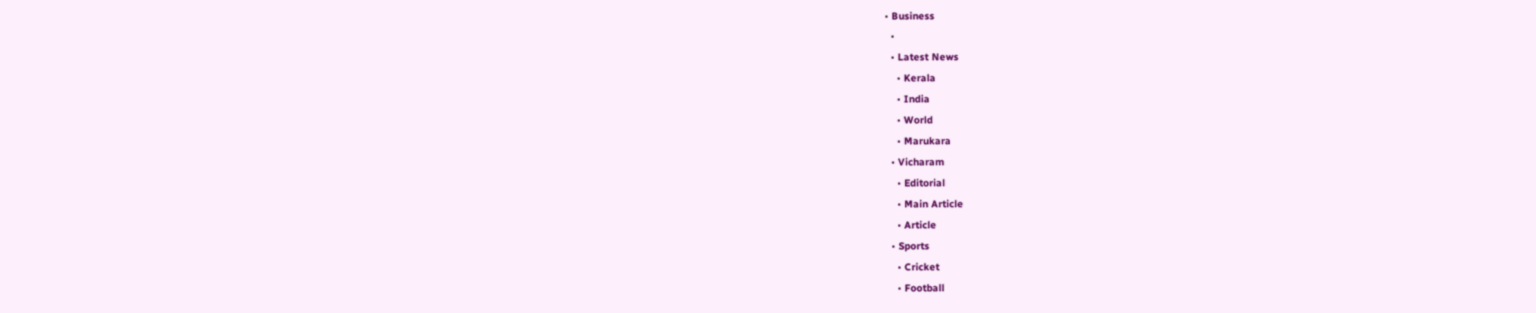• Business
  •
  • Latest News
    • Kerala
    • India
    • World
    • Marukara
  • Vicharam
    • Editorial
    • Main Article
    • Article
  • Sports
    • Cricket
    • Football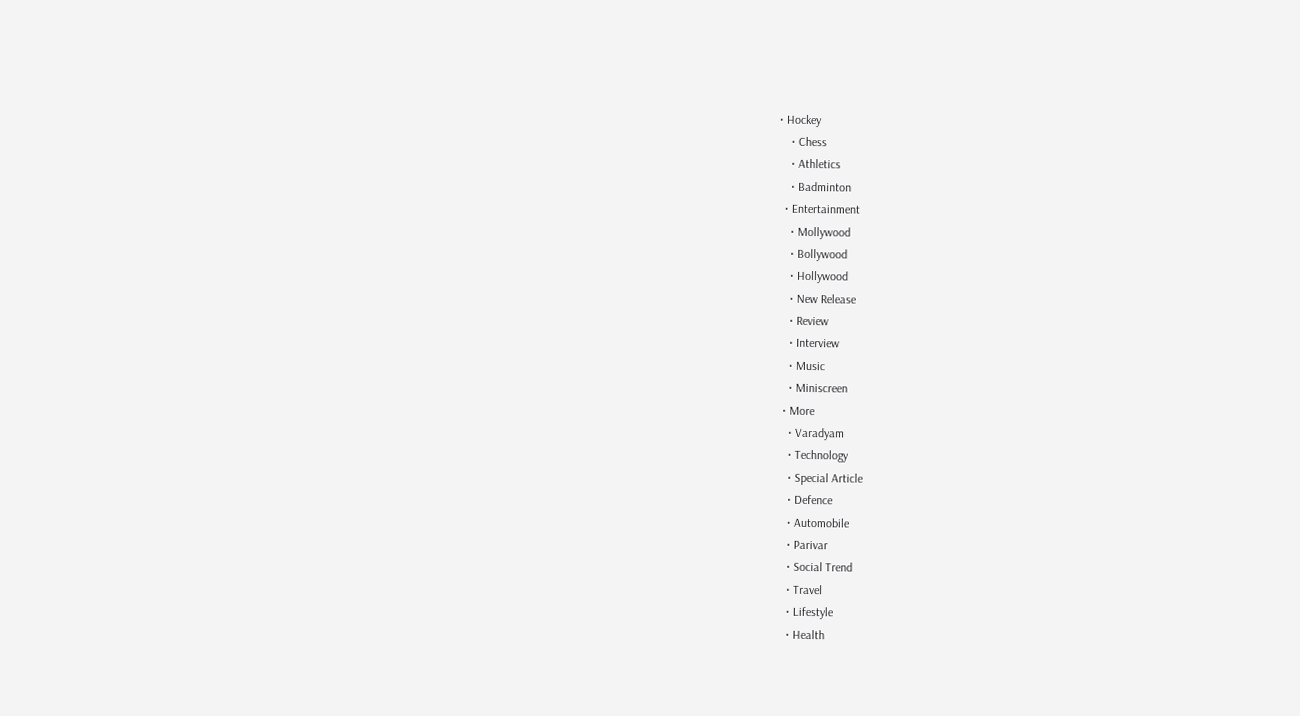• Hockey
    • Chess
    • Athletics
    • Badminton
  • Entertainment
    • Mollywood
    • Bollywood
    • Hollywood
    • New Release
    • Review
    • Interview
    • Music
    • Miniscreen
  • More
    • Varadyam
    • Technology
    • Special Article
    • Defence
    • Automobile
    • Parivar
    • Social Trend
    • Travel
    • Lifestyle
    • Health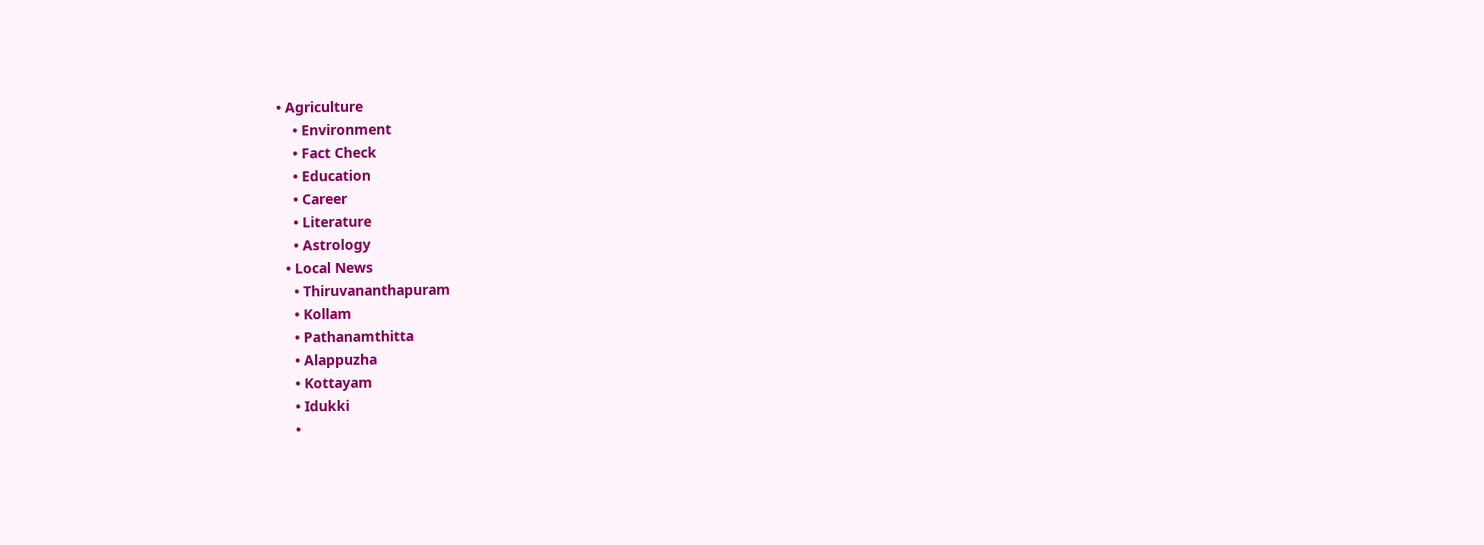• Agriculture
    • Environment
    • Fact Check
    • Education
    • Career
    • Literature
    • Astrology
  • Local News
    • Thiruvananthapuram
    • Kollam
    • Pathanamthitta
    • Alappuzha
    • Kottayam
    • Idukki
    •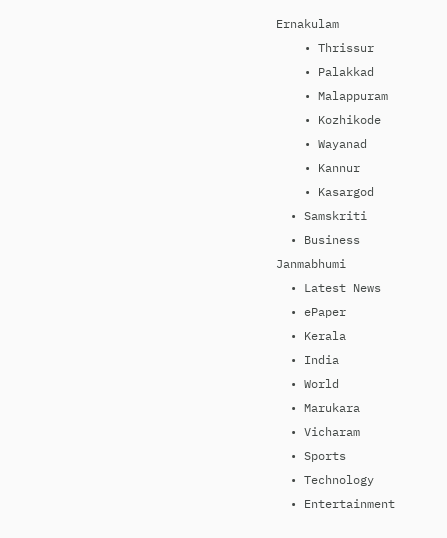Ernakulam
    • Thrissur
    • Palakkad
    • Malappuram
    • Kozhikode
    • Wayanad
    • Kannur
    • Kasargod
  • Samskriti
  • Business
Janmabhumi
  • Latest News
  • ePaper
  • Kerala
  • India
  • World
  • Marukara
  • Vicharam
  • Sports
  • Technology
  • Entertainment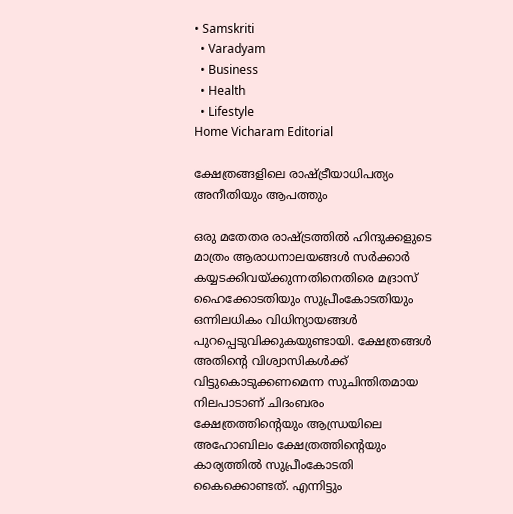• Samskriti
  • Varadyam
  • Business
  • Health
  • Lifestyle
Home Vicharam Editorial

ക്ഷേത്രങ്ങളിലെ രാഷ്‌ട്രീയാധിപത്യം അനീതിയും ആപത്തും

ഒരു മതേതര രാഷ്‌ട്രത്തില്‍ ഹിന്ദുക്കളുടെ മാത്രം ആരാധനാലയങ്ങള്‍ സര്‍ക്കാര്‍ കയ്യടക്കിവയ്‌ക്കുന്നതിനെതിരെ മദ്രാസ് ഹൈക്കോടതിയും സുപ്രീംകോടതിയും ഒന്നിലധികം വിധിന്യായങ്ങള്‍ പുറപ്പെടുവിക്കുകയുണ്ടായി. ക്ഷേത്രങ്ങള്‍ അതിന്റെ വിശ്വാസികള്‍ക്ക് വിട്ടുകൊടുക്കണമെന്ന സുചിന്തിതമായ നിലപാടാണ് ചിദംബരം ക്ഷേത്രത്തിന്റെയും ആന്ധ്രയിലെ അഹോബിലം ക്ഷേത്രത്തിന്റെയും കാര്യത്തില്‍ സുപ്രീംകോടതി കൈക്കൊണ്ടത്. എന്നിട്ടും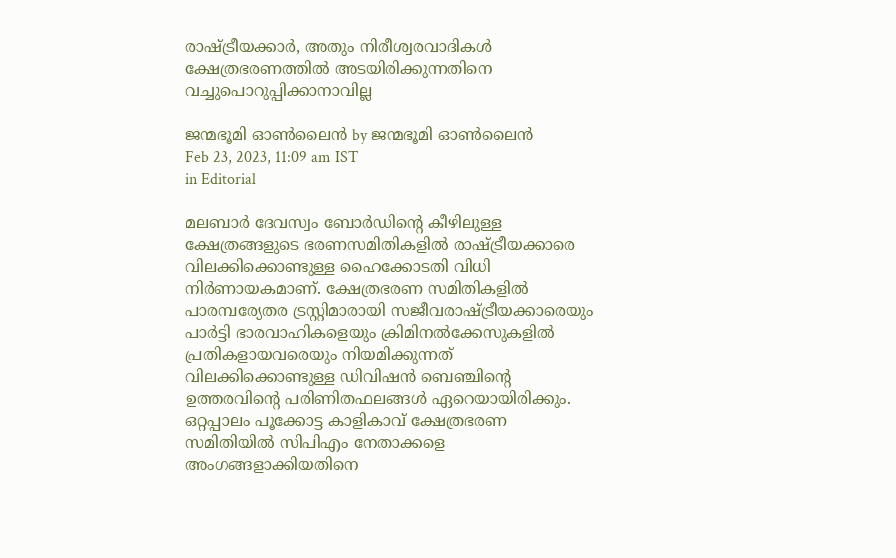രാഷ്‌ട്രീയക്കാര്‍, അതും നിരീശ്വരവാദികള്‍ ക്ഷേത്രഭരണത്തില്‍ അടയിരിക്കുന്നതിനെ വച്ചുപൊറുപ്പിക്കാനാവില്ല

ജന്മഭൂമി ഓണ്‍ലൈന്‍ by ജന്മഭൂമി ഓണ്‍ലൈന്‍
Feb 23, 2023, 11:09 am IST
in Editorial

മലബാര്‍ ദേവസ്വം ബോര്‍ഡിന്റെ കീഴിലുള്ള ക്ഷേത്രങ്ങളുടെ ഭരണസമിതികളില്‍ രാഷ്‌ട്രീയക്കാരെ വിലക്കിക്കൊണ്ടുള്ള ഹൈക്കോടതി വിധി നിര്‍ണായകമാണ്. ക്ഷേത്രഭരണ സമിതികളില്‍ പാരമ്പര്യേതര ട്രസ്റ്റിമാരായി സജീവരാഷ്‌ട്രീയക്കാരെയും പാര്‍ട്ടി ഭാരവാഹികളെയും ക്രിമിനല്‍ക്കേസുകളില്‍ പ്രതികളായവരെയും നിയമിക്കുന്നത് വിലക്കിക്കൊണ്ടുള്ള ഡിവിഷന്‍ ബെഞ്ചിന്റെ ഉത്തരവിന്റെ പരിണിതഫലങ്ങള്‍ ഏറെയായിരിക്കും. ഒറ്റപ്പാലം പൂക്കോട്ട കാളികാവ് ക്ഷേത്രഭരണ സമിതിയില്‍ സിപിഎം നേതാക്കളെ അംഗങ്ങളാക്കിയതിനെ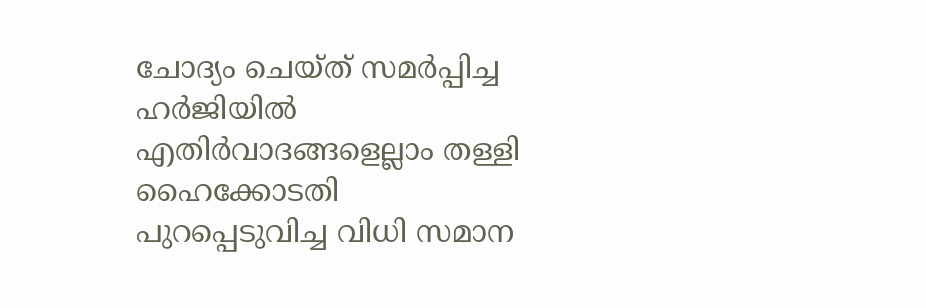ചോദ്യം ചെയ്ത് സമര്‍പ്പിച്ച ഹര്‍ജിയില്‍ എതിര്‍വാദങ്ങളെല്ലാം തള്ളി ഹൈക്കോടതി പുറപ്പെടുവിച്ച വിധി സമാന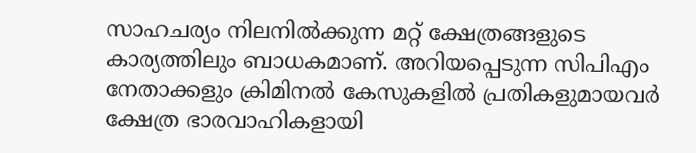സാഹചര്യം നിലനില്‍ക്കുന്ന മറ്റ് ക്ഷേത്രങ്ങളുടെ കാര്യത്തിലും ബാധകമാണ്. അറിയപ്പെടുന്ന സിപിഎം നേതാക്കളും ക്രിമിനല്‍ കേസുകളില്‍ പ്രതികളുമായവര്‍ ക്ഷേത്ര ഭാരവാഹികളായി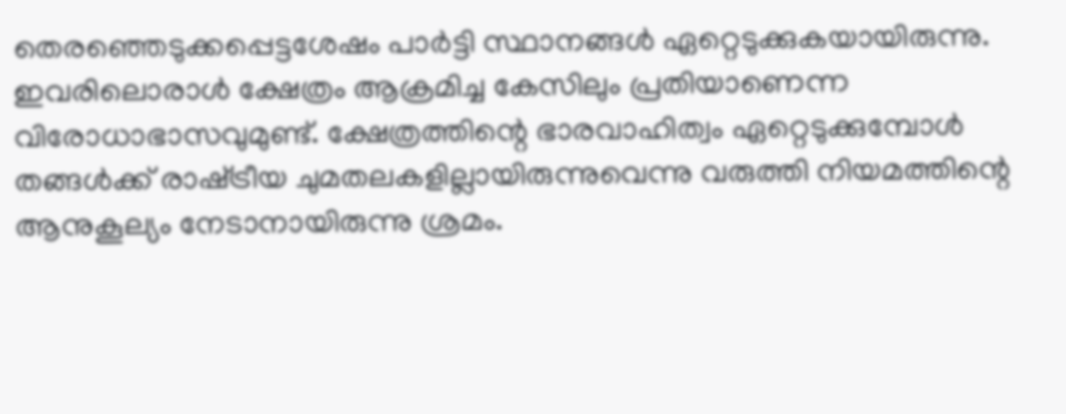തെരഞ്ഞെടുക്കപ്പെട്ടശേഷം പാര്‍ട്ടി സ്ഥാനങ്ങള്‍ ഏറ്റെടുക്കുകയായിരുന്നു. ഇവരിലൊരാള്‍ ക്ഷേത്രം ആക്രമിച്ച കേസിലും പ്രതിയാണെന്ന വിരോധാഭാസവുമുണ്ട്. ക്ഷേത്രത്തിന്റെ ഭാരവാഹിത്വം ഏറ്റെടുക്കുമ്പോള്‍ തങ്ങള്‍ക്ക് രാഷ്‌ട്രീയ ചുമതലകളില്ലായിരുന്നുവെന്നു വരുത്തി നിയമത്തിന്റെ ആനുകൂല്യം നേടാനായിരുന്നു ശ്രമം.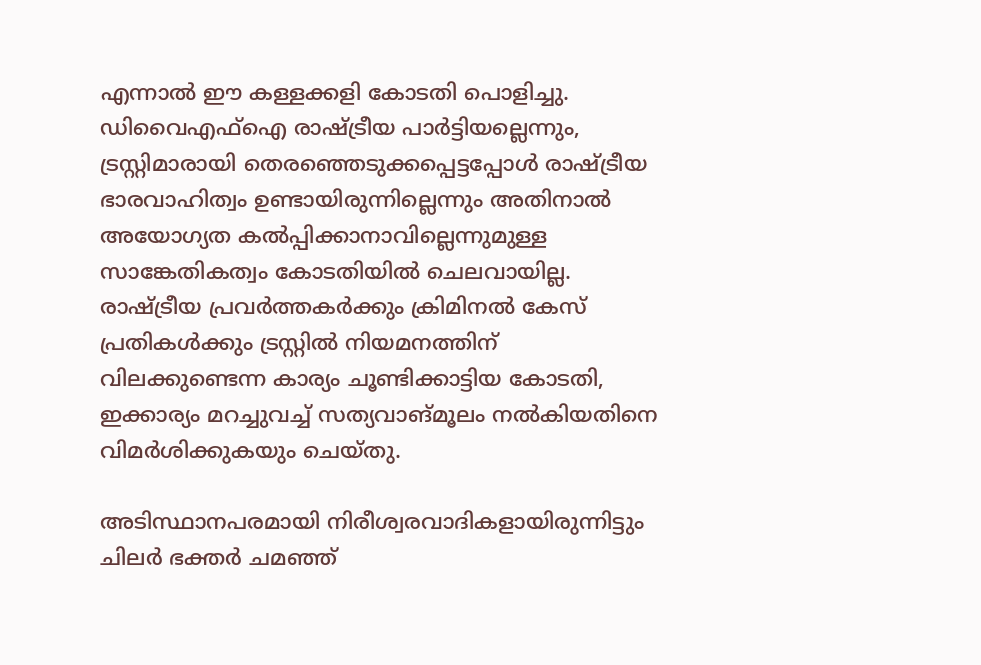എന്നാല്‍ ഈ കള്ളക്കളി കോടതി പൊളിച്ചു. ഡിവൈഎഫ്‌ഐ രാഷ്‌ട്രീയ പാര്‍ട്ടിയല്ലെന്നും, ട്രസ്റ്റിമാരായി തെരഞ്ഞെടുക്കപ്പെട്ടപ്പോള്‍ രാഷ്‌ട്രീയ ഭാരവാഹിത്വം ഉണ്ടായിരുന്നില്ലെന്നും അതിനാല്‍ അയോഗ്യത കല്‍പ്പിക്കാനാവില്ലെന്നുമുള്ള സാങ്കേതികത്വം കോടതിയില്‍ ചെലവായില്ല. രാഷ്‌ട്രീയ പ്രവര്‍ത്തകര്‍ക്കും ക്രിമിനല്‍ കേസ് പ്രതികള്‍ക്കും ട്രസ്റ്റില്‍ നിയമനത്തിന് വിലക്കുണ്ടെന്ന കാര്യം ചൂണ്ടിക്കാട്ടിയ കോടതി, ഇക്കാര്യം മറച്ചുവച്ച് സത്യവാങ്മൂലം നല്‍കിയതിനെ വിമര്‍ശിക്കുകയും ചെയ്തു.

അടിസ്ഥാനപരമായി നിരീശ്വരവാദികളായിരുന്നിട്ടും ചിലര്‍ ഭക്തര്‍ ചമഞ്ഞ്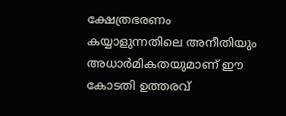ക്ഷേത്രഭരണം കയ്യാളുന്നതിലെ അനീതിയും അധാര്‍മികതയുമാണ് ഈ കോടതി ഉത്തരവ്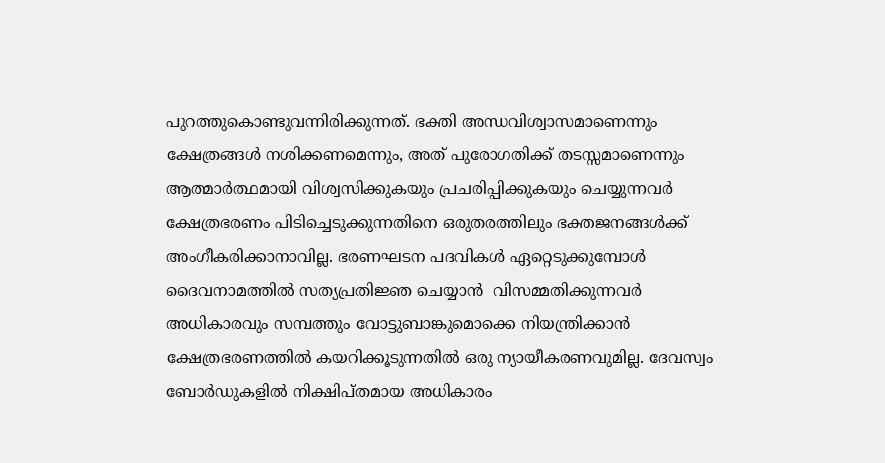പുറത്തുകൊണ്ടുവന്നിരിക്കുന്നത്. ഭക്തി അന്ധവിശ്വാസമാണെന്നും ക്ഷേത്രങ്ങള്‍ നശിക്കണമെന്നും, അത് പുരോഗതിക്ക് തടസ്സമാണെന്നും ആത്മാര്‍ത്ഥമായി വിശ്വസിക്കുകയും പ്രചരിപ്പിക്കുകയും ചെയ്യുന്നവര്‍ ക്ഷേത്രഭരണം പിടിച്ചെടുക്കുന്നതിനെ ഒരുതരത്തിലും ഭക്തജനങ്ങള്‍ക്ക് അംഗീകരിക്കാനാവില്ല. ഭരണഘടന പദവികള്‍ ഏറ്റെടുക്കുമ്പോള്‍ ദൈവനാമത്തില്‍ സത്യപ്രതിജ്ഞ ചെയ്യാന്‍  വിസമ്മതിക്കുന്നവര്‍ അധികാരവും സമ്പത്തും വോട്ടുബാങ്കുമൊക്കെ നിയന്ത്രിക്കാന്‍ ക്ഷേത്രഭരണത്തില്‍ കയറിക്കൂടുന്നതില്‍ ഒരു ന്യായീകരണവുമില്ല. ദേവസ്വം ബോര്‍ഡുകളില്‍ നിക്ഷിപ്തമായ അധികാരം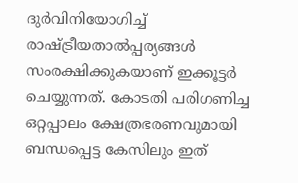ദുര്‍വിനിയോഗിച്ച് രാഷ്‌ട്രീയതാല്‍പ്പര്യങ്ങള്‍ സംരക്ഷിക്കുകയാണ് ഇക്കൂട്ടര്‍ ചെയ്യുന്നത്. കോടതി പരിഗണിച്ച ഒറ്റപ്പാലം ക്ഷേത്രഭരണവുമായി ബന്ധപ്പെട്ട കേസിലും ഇത്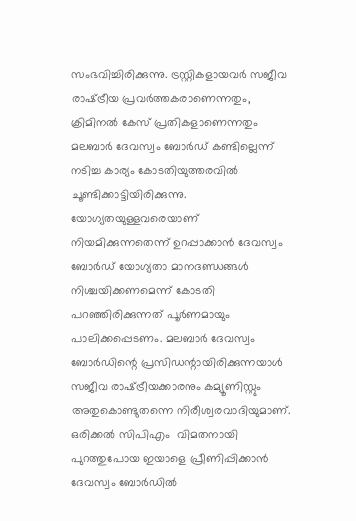സംഭവിച്ചിരിക്കുന്നു. ട്രസ്റ്റികളായവര്‍ സജീവ രാഷ്‌ട്രീയ പ്രവര്‍ത്തകരാണെന്നതും, ക്രിമിനല്‍ കേസ് പ്രതികളാണെന്നതും മലബാര്‍ ദേവസ്വം ബോര്‍ഡ് കണ്ടില്ലെന്ന് നടിച്ച കാര്യം കോടതിയുത്തരവില്‍ ചൂണ്ടിക്കാട്ടിയിരിക്കുന്നു. യോഗ്യതയുള്ളവരെയാണ് നിയമിക്കുന്നതെന്ന് ഉറപ്പാക്കാന്‍ ദേവസ്വം ബോര്‍ഡ് യോഗ്യതാ മാനദണ്ഡങ്ങള്‍ നിശ്ചയിക്കണമെന്ന് കോടതി പറഞ്ഞിരിക്കുന്നത് പൂര്‍ണമായും പാലിക്കപ്പെടണം. മലബാര്‍ ദേവസ്വം ബോര്‍ഡിന്റെ പ്രസിഡന്റായിരിക്കുന്നയാള്‍ സജീവ രാഷ്‌ട്രീയക്കാരനും കമ്യൂണിസ്റ്റും അതുകൊണ്ടുതന്നെ നിരീശ്വരവാദിയുമാണ്. ഒരിക്കല്‍ സിപിഎം  വിമതനായി പുറത്തുപോയ ഇയാളെ പ്രീണിപ്പിക്കാന്‍ ദേവസ്വം ബോര്‍ഡില്‍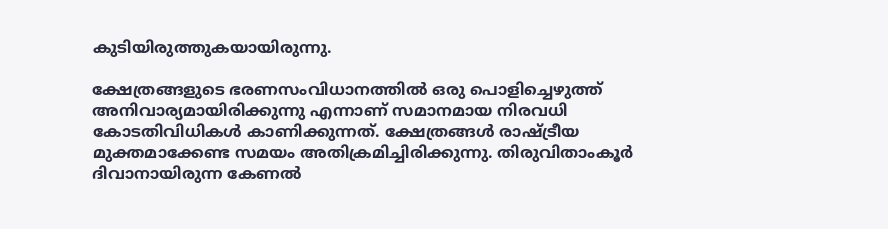കുടിയിരുത്തുകയായിരുന്നു.

ക്ഷേത്രങ്ങളുടെ ഭരണസംവിധാനത്തില്‍ ഒരു പൊളിച്ചെഴുത്ത് അനിവാര്യമായിരിക്കുന്നു എന്നാണ് സമാനമായ നിരവധി കോടതിവിധികള്‍ കാണിക്കുന്നത്. ക്ഷേത്രങ്ങള്‍ രാഷ്‌ട്രീയ മുക്തമാക്കേണ്ട സമയം അതിക്രമിച്ചിരിക്കുന്നു. തിരുവിതാംകൂര്‍ ദിവാനായിരുന്ന കേണല്‍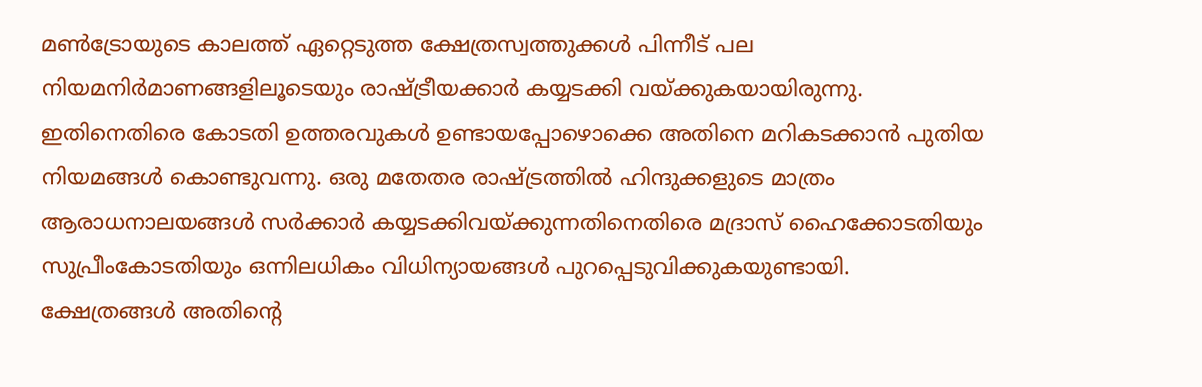മണ്‍ട്രോയുടെ കാലത്ത് ഏറ്റെടുത്ത ക്ഷേത്രസ്വത്തുക്കള്‍ പിന്നീട് പല നിയമനിര്‍മാണങ്ങളിലൂടെയും രാഷ്‌ട്രീയക്കാര്‍ കയ്യടക്കി വയ്‌ക്കുകയായിരുന്നു. ഇതിനെതിരെ കോടതി ഉത്തരവുകള്‍ ഉണ്ടായപ്പോഴൊക്കെ അതിനെ മറികടക്കാന്‍ പുതിയ നിയമങ്ങള്‍ കൊണ്ടുവന്നു. ഒരു മതേതര രാഷ്‌ട്രത്തില്‍ ഹിന്ദുക്കളുടെ മാത്രം ആരാധനാലയങ്ങള്‍ സര്‍ക്കാര്‍ കയ്യടക്കിവയ്‌ക്കുന്നതിനെതിരെ മദ്രാസ് ഹൈക്കോടതിയും സുപ്രീംകോടതിയും ഒന്നിലധികം വിധിന്യായങ്ങള്‍ പുറപ്പെടുവിക്കുകയുണ്ടായി. ക്ഷേത്രങ്ങള്‍ അതിന്റെ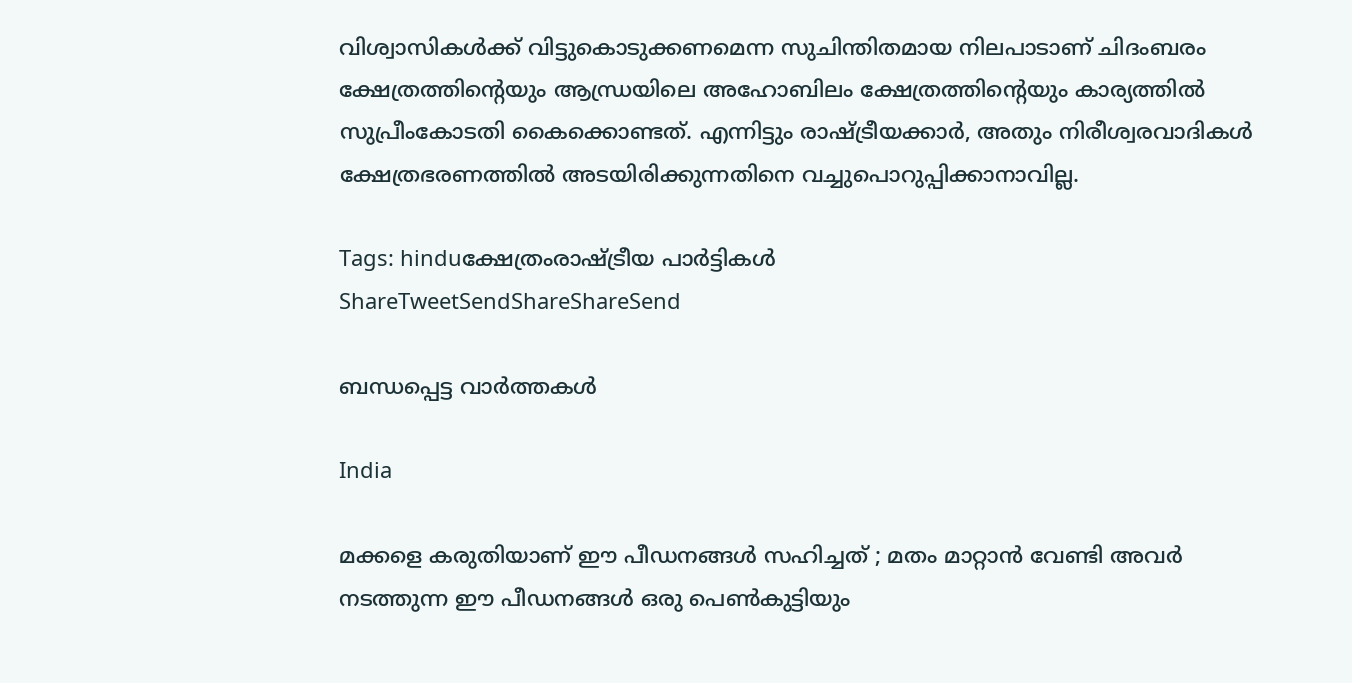വിശ്വാസികള്‍ക്ക് വിട്ടുകൊടുക്കണമെന്ന സുചിന്തിതമായ നിലപാടാണ് ചിദംബരം ക്ഷേത്രത്തിന്റെയും ആന്ധ്രയിലെ അഹോബിലം ക്ഷേത്രത്തിന്റെയും കാര്യത്തില്‍ സുപ്രീംകോടതി കൈക്കൊണ്ടത്. എന്നിട്ടും രാഷ്‌ട്രീയക്കാര്‍, അതും നിരീശ്വരവാദികള്‍ ക്ഷേത്രഭരണത്തില്‍ അടയിരിക്കുന്നതിനെ വച്ചുപൊറുപ്പിക്കാനാവില്ല.

Tags: hinduക്ഷേത്രംരാഷ്ട്രീയ പാര്‍ട്ടികള്‍
ShareTweetSendShareShareSend

ബന്ധപ്പെട്ട വാര്‍ത്തകള്‍

India

മക്കളെ കരുതിയാണ് ഈ പീഡനങ്ങൾ സഹിച്ചത് ; മതം മാറ്റാൻ വേണ്ടി അവർ നടത്തുന്ന ഈ പീഡനങ്ങൾ ഒരു പെൺകുട്ടിയും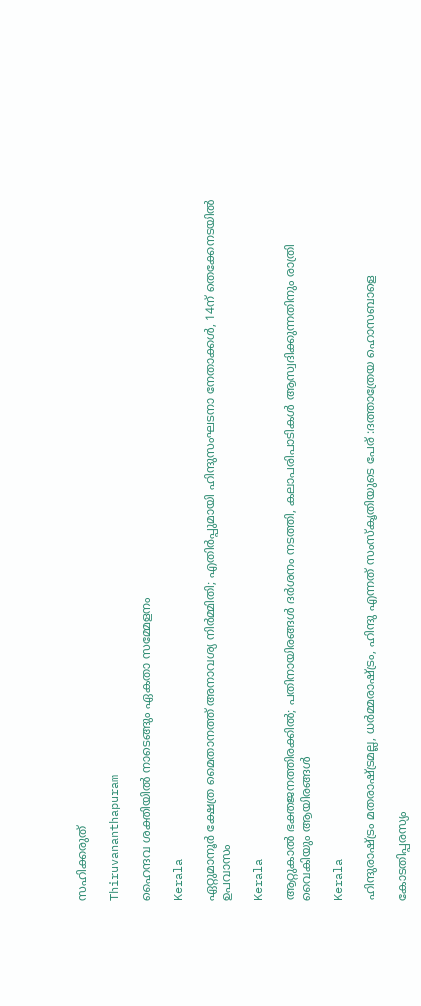സഹിക്കരുത്

Thiruvananthapuram

ഹൈന്ദവ ശക്തിയില്‍ നാടെങ്ങും ഏകതാ സമ്മേളനം

Kerala

ഏറ്റുമാനൂര്‍ ക്ഷേത്ര മൈതാനത്ത് അനാവശ്യ നിര്‍മ്മിതി; എതിർപ്പുമായി ഹിന്ദുസംഘടനാ നേതാക്കള്‍, 14ന് തെക്കേനടയില്‍ ഉപവാസം

Kerala

ആറ്റുകാല്‍ ഭക്തജനത്തിരക്കില്‍; പതിനായിരങ്ങള്‍ ദര്‍ശനം നടത്തി, കലാപരിപാടികള്‍ ആസ്വദിക്കുന്നതിനും രാത്രി വൈകിയും ആയിരങ്ങൾ

Kerala

ഹിന്ദുരാഷ്‌ട്രം മതരാഷ്‌ട്രമല്ല, ധര്‍മ്മരാഷ്‌ട്രം, ഹിന്ദു എന്നത് സംസ്‌കൃതിയുടെ പേര് :ദത്താത്രേയ ഹൊസബാളെ

കോടതിപ്പരസ്യം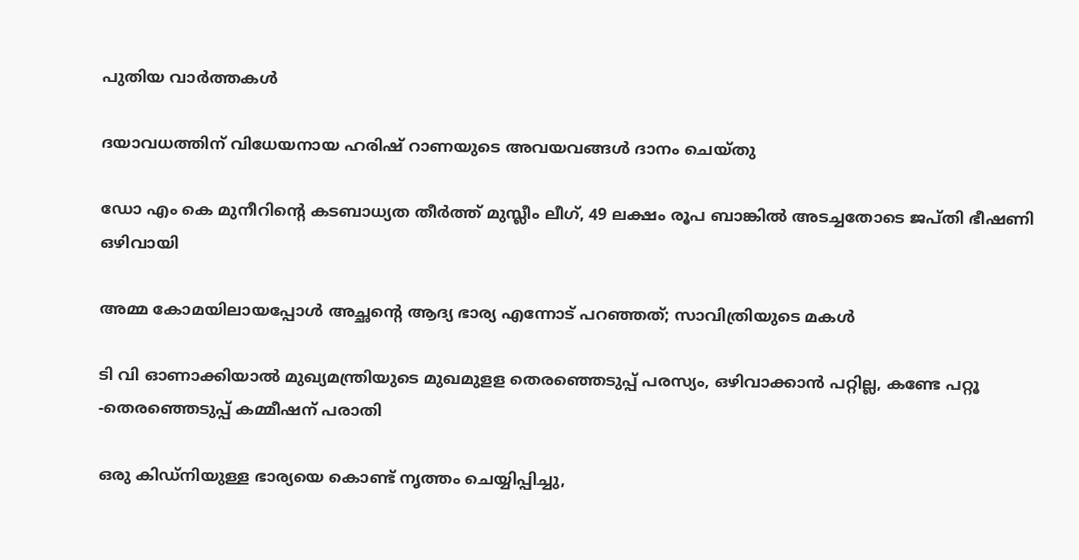പുതിയ വാര്‍ത്തകള്‍

ദയാവധത്തിന് വിധേയനായ ഹരിഷ് റാണയുടെ അവയവങ്ങള്‍ ദാനം ചെയ്തു

ഡോ എം കെ മുനീറിന്റെ കടബാധ്യത തീര്‍ത്ത് മുസ്ലീം ലീഗ്, 49 ലക്ഷം രൂപ ബാങ്കില്‍ അടച്ചതോടെ ജപ്തി ഭീഷണി ഒഴിവായി

അമ്മ കോമയിലായപ്പോൾ അച്ഛന്റെ ആദ്യ ഭാര്യ എന്നോട് പറഞ്ഞത്; സാവിത്രിയുടെ മകൾ

ടി വി ഓണാക്കിയാല്‍ മുഖ്യമന്ത്രിയുടെ മുഖമുളള തെരഞ്ഞെടുപ്പ് പരസ്യം, ഒഴിവാക്കാന്‍ പറ്റില്ല, കണ്ടേ പറ്റൂ -തെരഞ്ഞെടുപ്പ് കമ്മീഷന് പരാതി

ഒരു കിഡ്നിയുള്ള ഭാര്യയെ കൊണ്ട് നൃത്തം ചെയ്യിപ്പിച്ചു,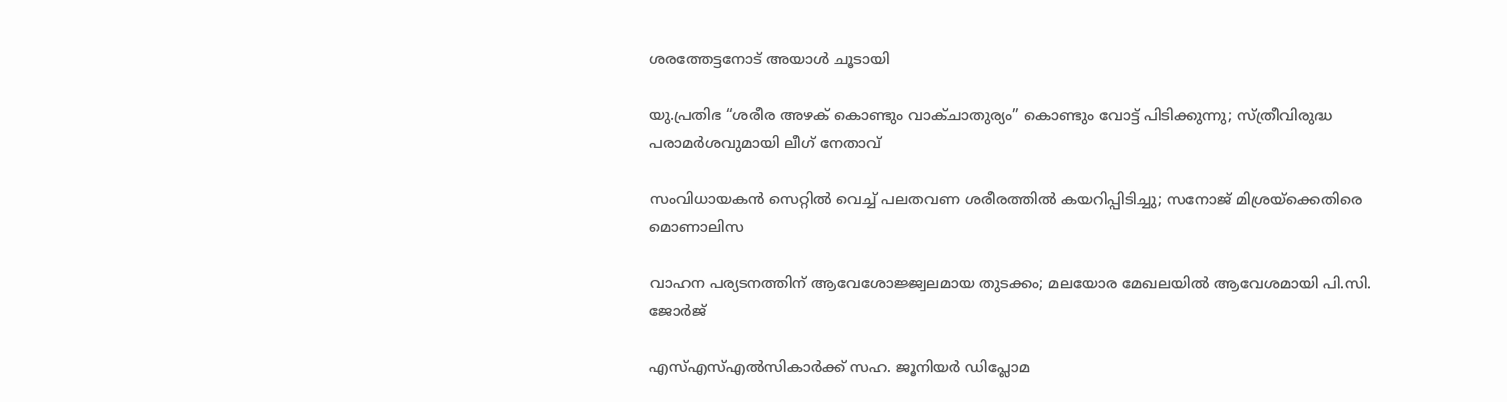ശരത്തേട്ടനോട് അയാൾ ചൂടായി

യു.പ്രതിഭ “ശരീര അഴക് കൊണ്ടും വാക്ചാതുര്യം” കൊണ്ടും വോട്ട് പിടിക്കുന്നു; സ്ത്രീവിരുദ്ധ പരാമർശവുമായി ലീഗ് നേതാവ്

സംവിധായകൻ സെറ്റിൽ വെച്ച് പലതവണ ശരീരത്തിൽ കയറിപ്പിടിച്ചു; സനോജ് മിശ്രയ്‌ക്കെതിരെ മൊണാലിസ

വാഹന പര്യടനത്തിന് ആവേശോജ്ജ്വലമായ തുടക്കം; മലയോര മേഖലയില്‍ ആവേശമായി പി.സി. ജോര്‍ജ്

എസ്എസ്എല്‍സികാര്‍ക്ക് സഹ. ജൂനിയര്‍ ഡിപ്ലോമ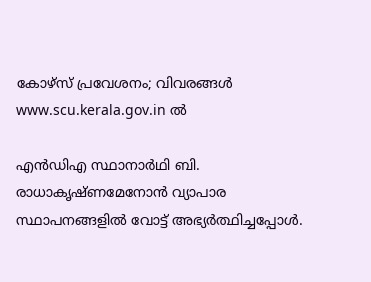കോഴ്‌സ് പ്രവേശനം; വിവരങ്ങള്‍ www.scu.kerala.gov.in ല്‍

എന്‍ഡിഎ സ്ഥാനാര്‍ഥി ബി. രാധാകൃഷ്ണമേനോന്‍ വ്യാപാര സ്ഥാപനങ്ങളില്‍ വോട്ട് അഭ്യര്‍ത്ഥിച്ചപ്പോള്‍.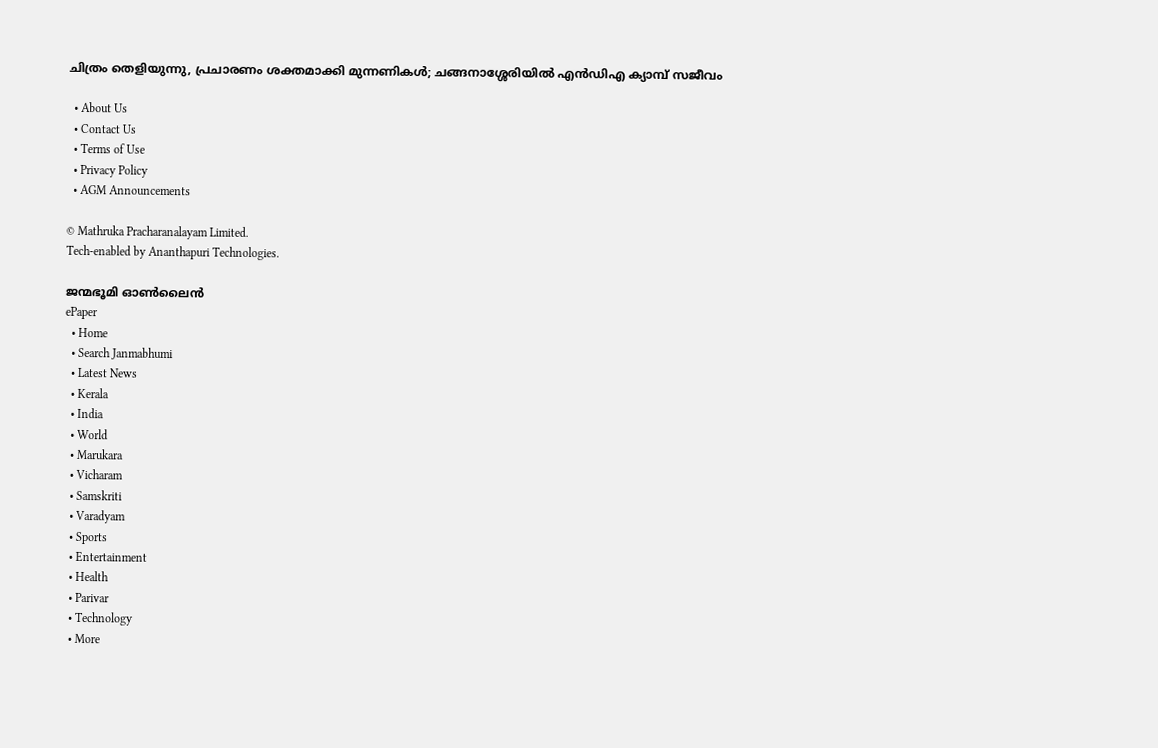ചിത്രം തെളിയുന്നു, പ്രചാരണം ശക്തമാക്കി മുന്നണികള്‍; ചങ്ങനാശ്ശേരിയില്‍ എന്‍ഡിഎ ക്യാമ്പ് സജീവം

  • About Us
  • Contact Us
  • Terms of Use
  • Privacy Policy
  • AGM Announcements

© Mathruka Pracharanalayam Limited.
Tech-enabled by Ananthapuri Technologies.

ജന്മഭൂമി ഓണ്‍ലൈന്‍
ePaper
  • Home
  • Search Janmabhumi
  • Latest News
  • Kerala
  • India
  • World
  • Marukara
  • Vicharam
  • Samskriti
  • Varadyam
  • Sports
  • Entertainment
  • Health
  • Parivar
  • Technology
  • More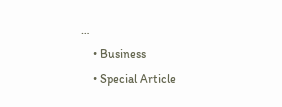…
    • Business
    • Special Article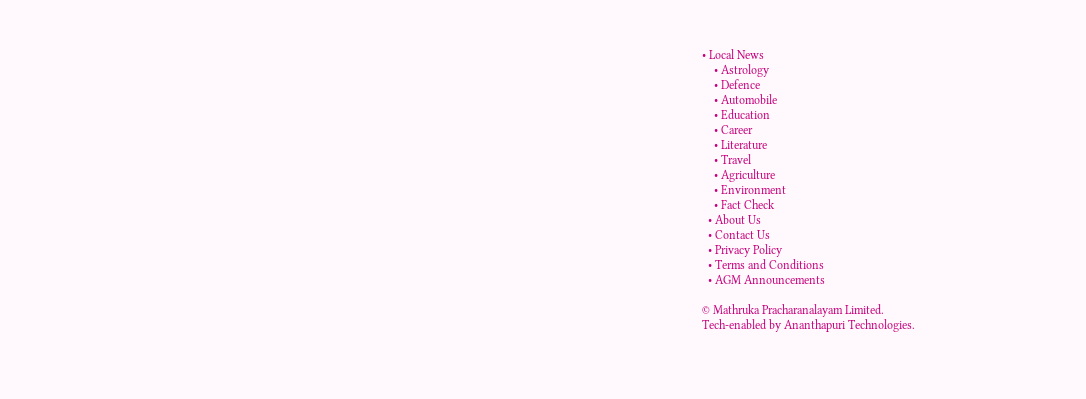• Local News
    • Astrology
    • Defence
    • Automobile
    • Education
    • Career
    • Literature
    • Travel
    • Agriculture
    • Environment
    • Fact Check
  • About Us
  • Contact Us
  • Privacy Policy
  • Terms and Conditions
  • AGM Announcements

© Mathruka Pracharanalayam Limited.
Tech-enabled by Ananthapuri Technologies.